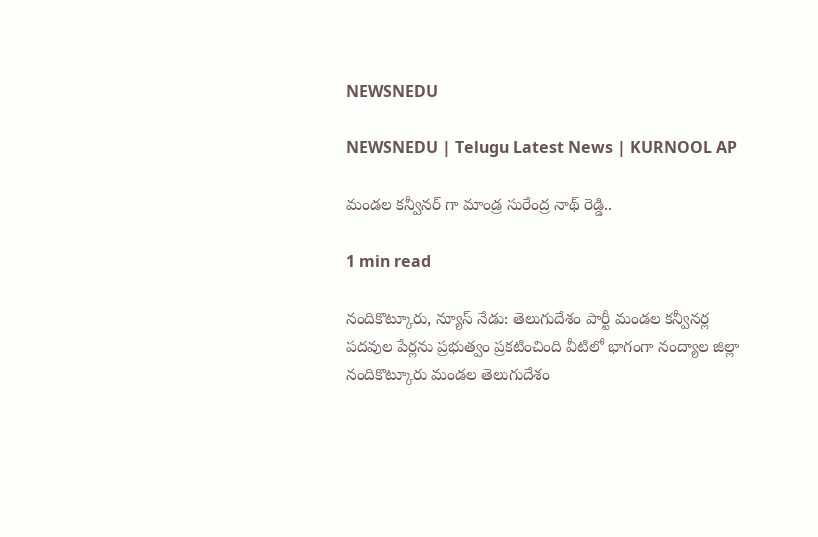NEWSNEDU

NEWSNEDU | Telugu Latest News | KURNOOL AP

మండల కన్వీనర్ గా మాండ్ర సురేంద్ర నాథ్ రెడ్డి..

1 min read

నందికొట్కూరు, న్యూస్ నేడు: తెలుగుదేశం పార్టీ మండల కన్వీనర్ల పదవుల పేర్లను ప్రభుత్వం ప్రకటించింది వీటిలో భాగంగా నంద్యాల జిల్లా నందికొట్కూరు మండల తెలుగుదేశం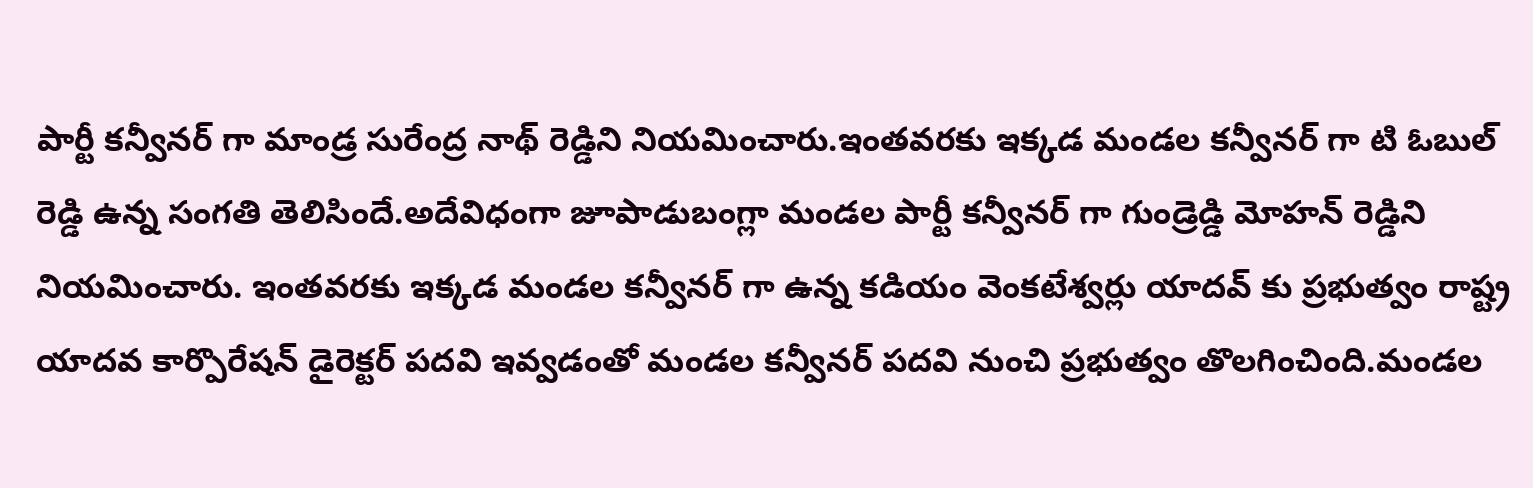పార్టీ కన్వీనర్ గా మాండ్ర సురేంద్ర నాథ్ రెడ్డిని నియమించారు.ఇంతవరకు ఇక్కడ మండల కన్వీనర్ గా టి ఓబుల్ రెడ్డి ఉన్న సంగతి తెలిసిందే.అదేవిధంగా జూపాడుబంగ్లా మండల పార్టీ కన్వీనర్ గా గుండ్రెడ్డి మోహన్ రెడ్డిని నియమించారు. ఇంతవరకు ఇక్కడ మండల కన్వీనర్ గా ఉన్న కడియం వెంకటేశ్వర్లు యాదవ్ కు ప్రభుత్వం రాష్ట్ర యాదవ కార్పొరేషన్ డైరెక్టర్ పదవి ఇవ్వడంతో మండల కన్వీనర్ పదవి నుంచి ప్రభుత్వం తొలగించింది.మండల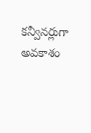కన్వీనర్లుగా అవకాశం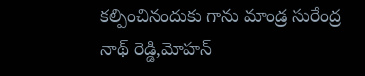కల్పించినందుకు గాను మాండ్ర సురేంద్ర నాథ్ రెడ్డి,మోహన్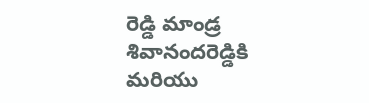రెడ్డి మాండ్ర శివానందరెడ్డికి మరియు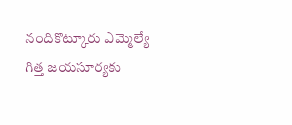నందికొట్కూరు ఎమ్మెల్యే గిత్త జయసూర్యకు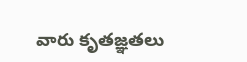వారు కృతజ్ఞతలు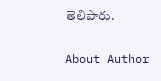తెలిపారు.

About Author